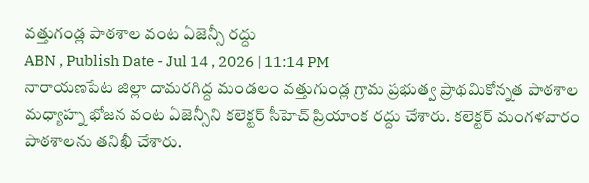వత్తుగండ్ల పాఠశాల వంట ఏజెన్సీ రద్దు
ABN , Publish Date - Jul 14 , 2026 | 11:14 PM
నారాయణపేట జిల్లా దామరగిద్ద మండలం వత్తుగుండ్ల గ్రామ ప్రభుత్వ ప్రాథమికోన్నత పాఠశాల మధ్యాహ్న భోజన వంట ఏజెన్సీని కలెక్టర్ సీహెచ్ ప్రియాంక రద్దు చేశారు. కలెక్టర్ మంగళవారం పాఠశాలను తనిఖీ చేశారు.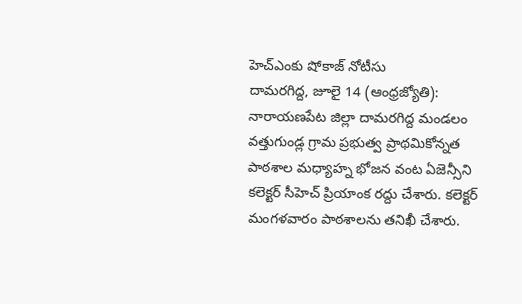హెచ్ఎంకు షోకాజ్ నోటీసు
దామరగిద్ద, జూలై 14 (ఆంధ్రజ్యోతి): నారాయణపేట జిల్లా దామరగిద్ద మండలం వత్తుగుండ్ల గ్రామ ప్రభుత్వ ప్రాథమికోన్నత పాఠశాల మధ్యాహ్న భోజన వంట ఏజెన్సీని కలెక్టర్ సీహెచ్ ప్రియాంక రద్దు చేశారు. కలెక్టర్ మంగళవారం పాఠశాలను తనిఖీ చేశారు.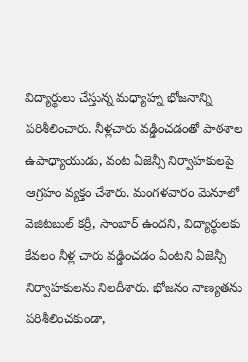విద్యార్థులు చేస్తున్న మధ్యాహ్న భోజనాన్ని పరిశీలించారు. నీళ్లచారు వడ్డించడంతో పాఠశాల ఉపాధ్యాయుడు, వంట ఏజెన్సీ నిర్వాహకులపై ఆగ్రహం వ్యక్తం చేశారు. మంగళవారం మెనూలో వెజిటబుల్ కర్రీ, సాంబార్ ఉందని, విద్యార్థులకు కేవలం నీళ్ల చారు వడ్డించడం ఏంటని ఏజెన్సీ నిర్వాహకులను నిలదీశారు. భోజనం నాణ్యతను పరిశీలించకుండా,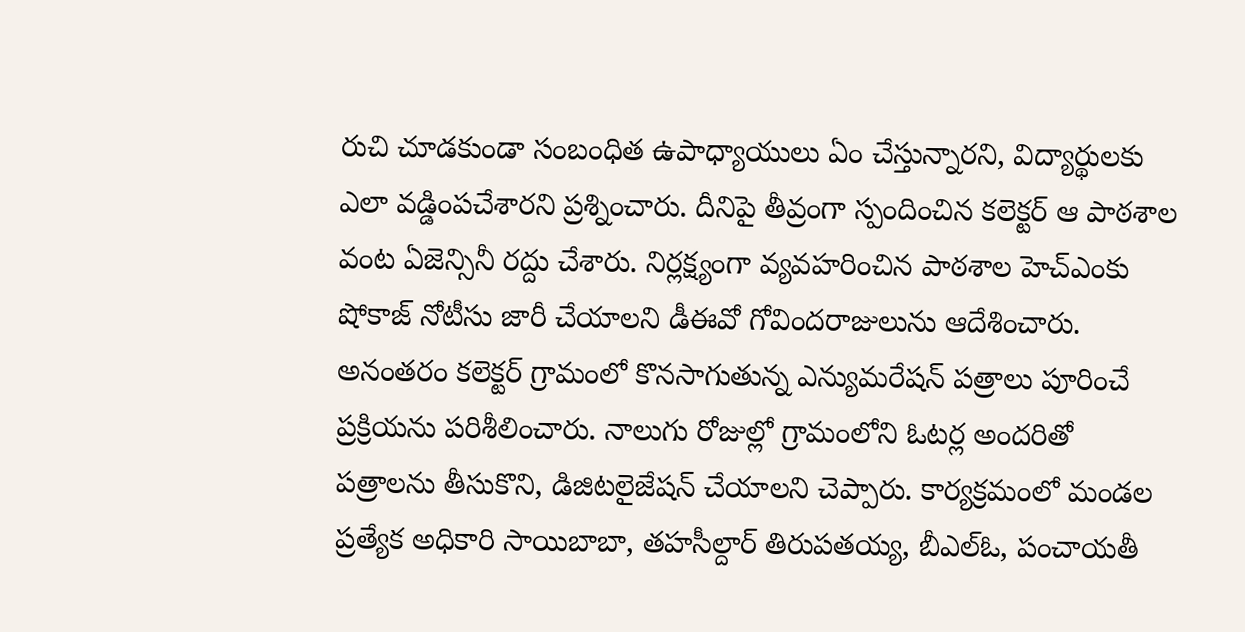రుచి చూడకుండా సంబంధిత ఉపాధ్యాయులు ఏం చేస్తున్నారని, విద్యార్థులకు ఎలా వడ్డింపచేశారని ప్రశ్నించారు. దీనిపై తీవ్రంగా స్పందించిన కలెక్టర్ ఆ పాఠశాల వంట ఏజెన్సినీ రద్దు చేశారు. నిర్లక్ష్యంగా వ్యవహరించిన పాఠశాల హెచ్ఎంకు షోకాజ్ నోటీసు జారీ చేయాలని డీఈవో గోవిందరాజులును ఆదేశించారు. అనంతరం కలెక్టర్ గ్రామంలో కొనసాగుతున్న ఎన్యుమరేషన్ పత్రాలు పూరించే ప్రక్రియను పరిశీలించారు. నాలుగు రోజుల్లో గ్రామంలోని ఓటర్ల అందరితో పత్రాలను తీసుకొని, డిజిటలైజేషన్ చేయాలని చెప్పారు. కార్యక్రమంలో మండల ప్రత్యేక అధికారి సాయిబాబా, తహసీల్దార్ తిరుపతయ్య, బీఎల్ఓ, పంచాయతీ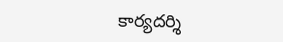కార్యదర్శి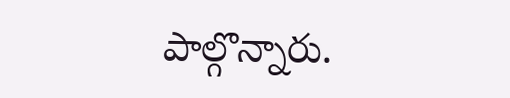పాల్గొన్నారు.